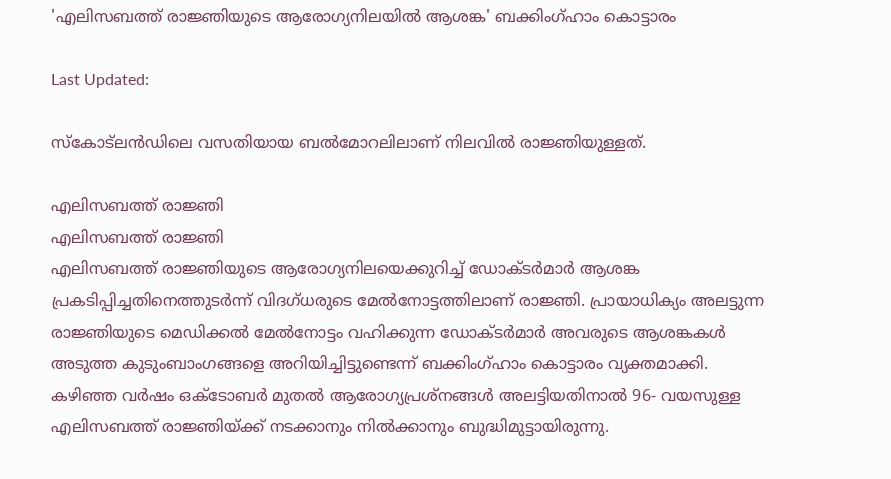'എലിസബത്ത് രാജ്ഞിയുടെ ആരോഗ്യനിലയിൽ ആശങ്ക' ബക്കിംഗ്ഹാം കൊട്ടാരം

Last Updated:

സ്‌കോട്‌ലന്‍ഡിലെ വസതിയായ ബല്‍മോറലിലാണ് നിലവില്‍ രാജ്ഞിയുള്ളത്.

എലിസബത്ത് രാജ്ഞി
എലിസബത്ത് രാജ്ഞി
എലിസബത്ത് രാജ്ഞിയുടെ ആരോഗ്യനിലയെക്കുറിച്ച് ഡോക്ടർമാർ ആശങ്ക പ്രകടിപ്പിച്ചതിനെത്തുടർന്ന് വിദഗ്ധരുടെ മേൽനോട്ടത്തിലാണ് രാജ്ഞി. പ്രായാധിക്യം അലട്ടുന്ന രാജ്ഞിയുടെ മെഡിക്കൽ മേൽനോട്ടം വഹിക്കുന്ന ഡോക്ടർമാർ അവരുടെ ആശങ്കകൾ അടുത്ത കുടുംബാംഗങ്ങളെ അറിയിച്ചിട്ടുണ്ടെന്ന് ബക്കിംഗ്ഹാം കൊട്ടാരം വ്യക്തമാക്കി.
കഴിഞ്ഞ വർഷം ഒക്‌ടോബർ മുതൽ ആരോഗ്യപ്രശ്‌നങ്ങൾ അലട്ടിയതിനാൽ 96- വയസുള്ള എലിസബത്ത് രാജ്ഞിയ്ക്ക് നടക്കാനും നിൽക്കാനും ബുദ്ധിമുട്ടായിരുന്നു.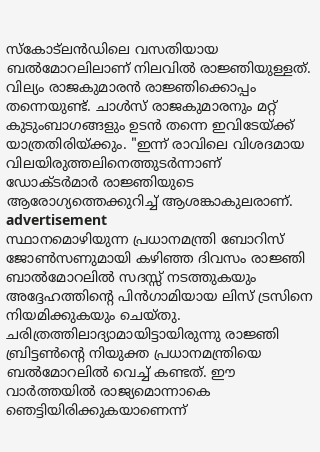സ്‌കോട്‌ലന്‍ഡിലെ വസതിയായ ബല്‍മോറലിലാണ് നിലവില്‍ രാജ്ഞിയുള്ളത്.
വില്യം രാജകുമാരൻ രാജ്ഞിക്കൊപ്പം തന്നെയുണ്ട്. ചാൾസ് രാജകുമാരനും മറ്റ് കുടുംബാഗങ്ങളും ഉടൻ തന്നെ ഇവിടേയ്ക്ക് യാത്രതിരിയ്ക്കും. "ഇന്ന് രാവിലെ വിശദമായ വിലയിരുത്തലിനെത്തുടർന്നാണ് ഡോക്ടർമാർ രാജ്ഞിയുടെ ആരോഗ്യത്തെക്കുറിച്ച് ആശങ്കാകുലരാണ്.
advertisement
സ്ഥാനമൊഴിയുന്ന പ്രധാനമന്ത്രി ബോറിസ് ജോൺസണുമായി കഴിഞ്ഞ ദിവസം രാജ്ഞി ബാൽമോറലിൽ സദസ്സ് നടത്തുകയും അദ്ദേഹത്തിന്റെ പിൻഗാമിയായ ലിസ് ട്രസിനെ നിയമിക്കുകയും ചെയ്തു. ചരിത്രത്തിലാദ്യാമായിട്ടായിരുന്നു രാജ്ഞി ബ്രിട്ടൺന്റെ നിയുക്ത പ്രധാനമന്ത്രിയെ ബല്‍മോറലിൽ വെച്ച് കണ്ടത്. ഈ വാർത്തയിൽ രാജ്യമൊന്നാകെ ഞെട്ടിയിരിക്കുകയാണെന്ന്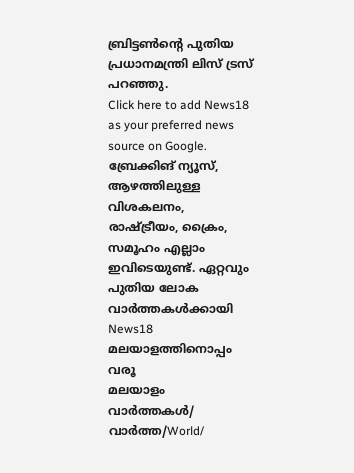ബ്രിട്ടൺന്റെ പുതിയ പ്രധാനമന്ത്രി ലിസ് ട്രസ് പറഞ്ഞു.
Click here to add News18 as your preferred news source on Google.
ബ്രേക്കിങ് ന്യൂസ്, ആഴത്തിലുള്ള വിശകലനം, രാഷ്ട്രീയം, ക്രൈം, സമൂഹം എല്ലാം ഇവിടെയുണ്ട്. ഏറ്റവും പുതിയ ലോക വാർത്തകൾക്കായി News18 മലയാളത്തിനൊപ്പം വരൂ
മലയാളം വാർത്തകൾ/ വാർത്ത/World/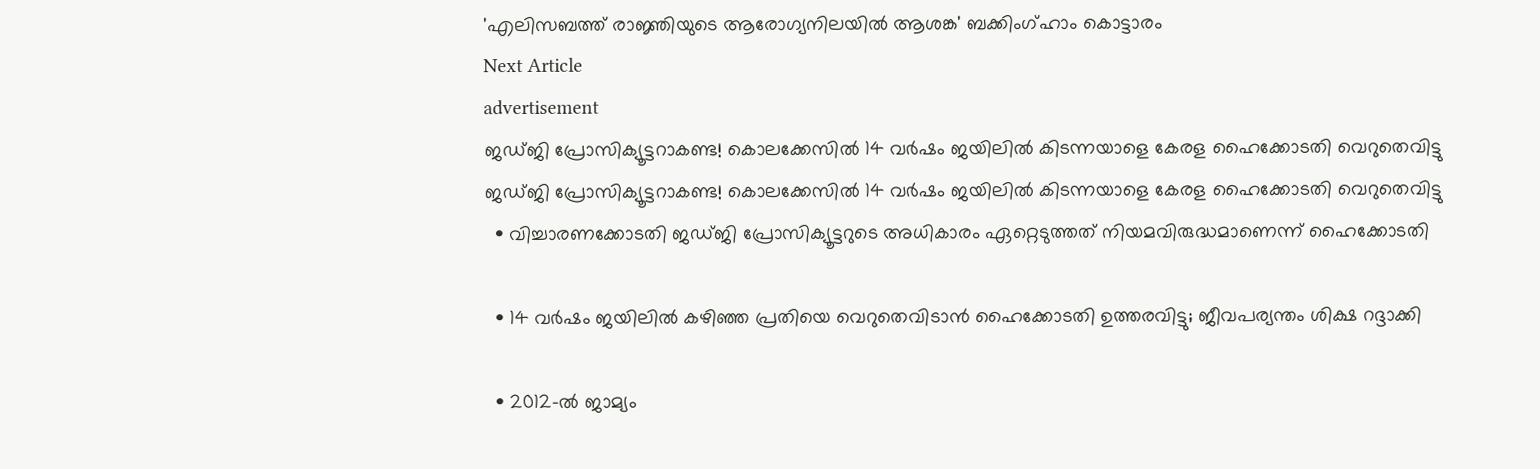'എലിസബത്ത് രാജ്ഞിയുടെ ആരോഗ്യനിലയിൽ ആശങ്ക' ബക്കിംഗ്ഹാം കൊട്ടാരം
Next Article
advertisement
ജഡ്ജി പ്രോസിക്യൂട്ടറാകണ്ട! കൊലക്കേസില്‍ 14 വര്‍ഷം ജയിലില്‍ കിടന്നയാളെ കേരള ഹൈക്കോടതി വെറുതെവിട്ടു
ജഡ്ജി പ്രോസിക്യൂട്ടറാകണ്ട! കൊലക്കേസില്‍ 14 വര്‍ഷം ജയിലില്‍ കിടന്നയാളെ കേരള ഹൈക്കോടതി വെറുതെവിട്ടു
  • വിച്ചാരണക്കോടതി ജഡ്ജി പ്രോസിക്യൂട്ടറുടെ അധികാരം ഏറ്റെടുത്തത് നിയമവിരുദ്ധമാണെന്ന് ഹൈക്കോടതി

  • 14 വർഷം ജയിലിൽ കഴിഞ്ഞ പ്രതിയെ വെറുതെവിടാൻ ഹൈക്കോടതി ഉത്തരവിട്ടു; ജീവപര്യന്തം ശിക്ഷ റദ്ദാക്കി

  • 2012-ൽ ജാമ്യം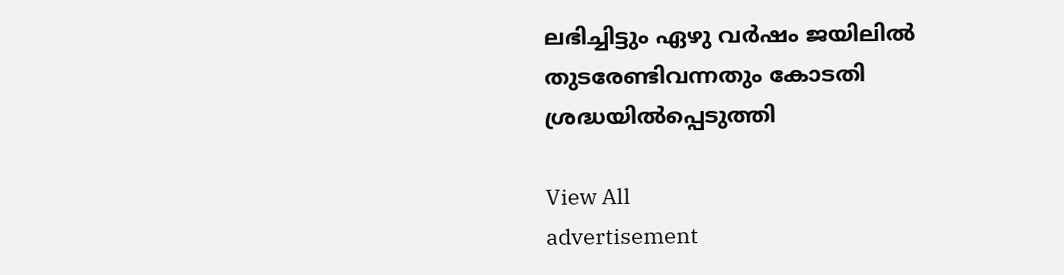ലഭിച്ചിട്ടും ഏഴു വർഷം ജയിലിൽ തുടരേണ്ടിവന്നതും കോടതി ശ്രദ്ധയിൽപ്പെടുത്തി

View All
advertisement